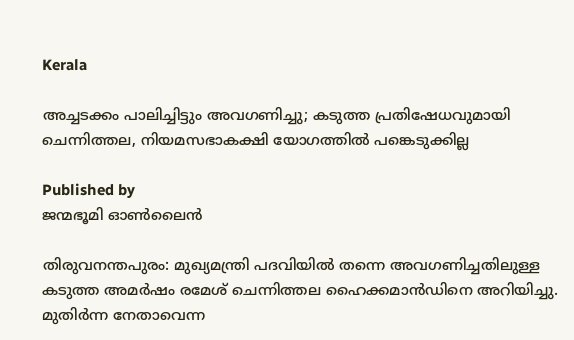Kerala

അച്ചടക്കം പാലിച്ചിട്ടും അവഗണിച്ചു; കടുത്ത പ്രതിഷേധവുമായി ചെന്നിത്തല, നിയമസഭാകക്ഷി യോഗത്തിൽ പങ്കെടുക്കില്ല

Published by
ജന്മഭൂമി ഓണ്‍ലൈന്‍

തിരുവനന്തപുരം: മുഖ്യമന്ത്രി പദവിയിൽ തന്നെ അവഗണിച്ചതിലുള്ള കടുത്ത അമർഷം രമേശ് ചെന്നിത്തല ഹൈക്കമാൻഡിനെ അറിയിച്ചു. മുതിർന്ന നേതാവെന്ന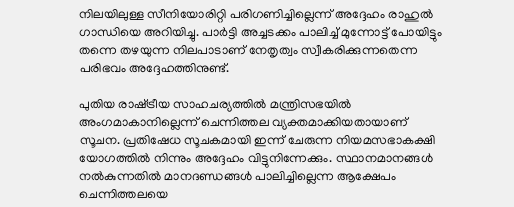നിലയിലുള്ള സീനിയോരിറ്റി പരിഗണിച്ചില്ലെന്ന് അദ്ദേഹം രാഹുൽ ഗാന്ധിയെ അറിയിച്ചു. പാർട്ടി അച്ചടക്കം പാലിച്ച് മുന്നോട്ട് പോയിട്ടും തന്നെ തഴയുന്ന നിലപാടാണ് നേതൃത്വം സ്വീകരിക്കുന്നതെന്ന പരിഭവം അദ്ദേഹത്തിനുണ്ട്.

പുതിയ രാഷ്‌ട്രീയ സാഹചര്യത്തിൽ മന്ത്രിസഭയിൽ അംഗമാകാനില്ലെന്ന് ചെന്നിത്തല വ്യക്തമാക്കിയതായാണ് സൂചന. പ്രതിഷേധ സൂചകമായി ഇന്ന് ചേരുന്ന നിയമസഭാകക്ഷി യോഗത്തിൽ നിന്നും അദ്ദേഹം വിട്ടുനിന്നേക്കും. സ്ഥാനമാനങ്ങൾ നൽകുന്നതിൽ മാനദണ്ഡങ്ങൾ പാലിച്ചില്ലെന്ന ആക്ഷേപം ചെന്നിത്തലയെ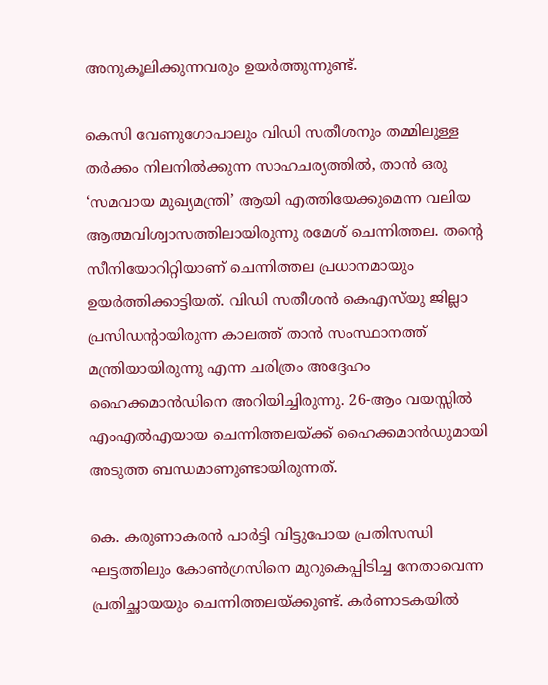അനുകൂലിക്കുന്നവരും ഉയർത്തുന്നുണ്ട്.

കെസി വേണുഗോപാലും വിഡി സതീശനും തമ്മിലുള്ള തർക്കം നിലനിൽക്കുന്ന സാഹചര്യത്തിൽ, താൻ ഒരു ‘സമവായ മുഖ്യമന്ത്രി’ ആയി എത്തിയേക്കുമെന്ന വലിയ ആത്മവിശ്വാസത്തിലായിരുന്നു രമേശ് ചെന്നിത്തല. തന്റെ സീനിയോറിറ്റിയാണ് ചെന്നിത്തല പ്രധാനമായും ഉയർത്തിക്കാട്ടിയത്. വിഡി സതീശൻ കെഎസ്‌യു ജില്ലാ പ്രസിഡന്റായിരുന്ന കാലത്ത് താൻ സംസ്ഥാനത്ത് മന്ത്രിയായിരുന്നു എന്ന ചരിത്രം അദ്ദേഹം ഹൈക്കമാൻഡിനെ അറിയിച്ചിരുന്നു. 26-ആം വയസ്സിൽ എംഎൽഎയായ ചെന്നിത്തലയ്‌ക്ക് ഹൈക്കമാൻഡുമായി അടുത്ത ബന്ധമാണുണ്ടായിരുന്നത്.

കെ. കരുണാകരൻ പാർട്ടി വിട്ടുപോയ പ്രതിസന്ധി ഘട്ടത്തിലും കോൺഗ്രസിനെ മുറുകെപ്പിടിച്ച നേതാവെന്ന പ്രതിച്ഛായയും ചെന്നിത്തലയ്‌ക്കുണ്ട്. കർണാടകയിൽ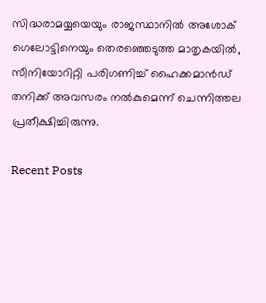സിദ്ധരാമയ്യയെയും രാജസ്ഥാനിൽ അശോക് ഗെലോട്ടിനെയും തെരഞ്ഞെടുത്ത മാതൃകയിൽ, സീനിയോറിറ്റി പരിഗണിച്ച് ഹൈക്കമാൻഡ് തനിക്ക് അവസരം നൽകുമെന്ന് ചെന്നിത്തല പ്രതീക്ഷിച്ചിരുന്നു.

Recent Posts